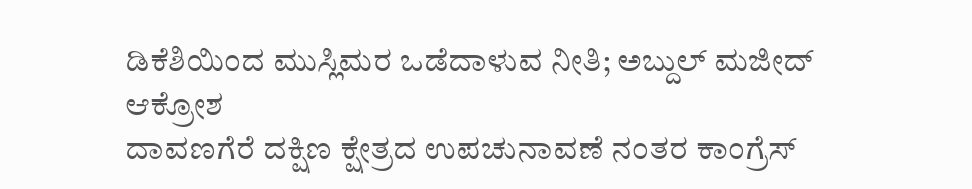ಡಿಕೆಶಿಯಿಂದ ಮುಸ್ಲಿಮರ ಒಡೆದಾಳುವ ನೀತಿ; ಅಬ್ದುಲ್ ಮಜೀದ್ ಆಕ್ರೋಶ
ದಾವಣಗೆರೆ ದಕ್ಷಿಣ ಕ್ಷೇತ್ರದ ಉಪಚುನಾವಣೆ ನಂತರ ಕಾಂಗ್ರೆಸ್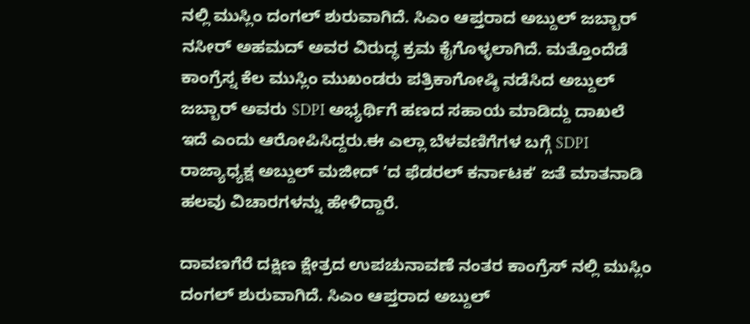ನಲ್ಲಿ ಮುಸ್ಲಿಂ ದಂಗಲ್ ಶುರುವಾಗಿದೆ. ಸಿಎಂ ಆಪ್ತರಾದ ಅಬ್ದುಲ್ ಜಬ್ಬಾರ್ ನಸೀರ್ ಅಹಮದ್ ಅವರ ವಿರುದ್ಧ ಕ್ರಮ ಕೈಗೊಳ್ಳಲಾಗಿದೆ. ಮತ್ತೊಂದೆಡೆ ಕಾಂಗ್ರೆಸ್ನ ಕೆಲ ಮುಸ್ಲಿಂ ಮುಖಂಡರು ಪತ್ರಿಕಾಗೋಷ್ಠಿ ನಡೆಸಿದ ಅಬ್ದುಲ್ ಜಬ್ಬಾರ್ ಅವರು SDPI ಅಭ್ಯರ್ಥಿಗೆ ಹಣದ ಸಹಾಯ ಮಾಡಿದ್ದು ದಾಖಲೆ ಇದೆ ಎಂದು ಆರೋಪಿಸಿದ್ದರು.ಈ ಎಲ್ಲಾ ಬೆಳವಣಿಗೆಗಳ ಬಗ್ಗೆ SDPI ರಾಜ್ಯಾಧ್ಯಕ್ಷ ಅಬ್ದುಲ್ ಮಜೀದ್ ʼದ ಫೆಡರಲ್ ಕರ್ನಾಟಕʼ ಜತೆ ಮಾತನಾಡಿ ಹಲವು ವಿಚಾರಗಳನ್ನು ಹೇಳಿದ್ದಾರೆ.

ದಾವಣಗೆರೆ ದಕ್ಷಿಣ ಕ್ಷೇತ್ರದ ಉಪಚುನಾವಣೆ ನಂತರ ಕಾಂಗ್ರೆಸ್ ನಲ್ಲಿ ಮುಸ್ಲಿಂ ದಂಗಲ್ ಶುರುವಾಗಿದೆ. ಸಿಎಂ ಆಪ್ತರಾದ ಅಬ್ದುಲ್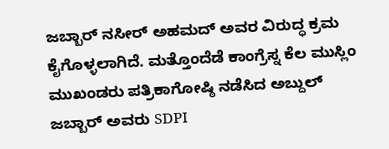ಜಬ್ಬಾರ್ ನಸೀರ್ ಅಹಮದ್ ಅವರ ವಿರುದ್ಧ ಕ್ರಮ ಕೈಗೊಳ್ಳಲಾಗಿದೆ. ಮತ್ತೊಂದೆಡೆ ಕಾಂಗ್ರೆಸ್ನ ಕೆಲ ಮುಸ್ಲಿಂ ಮುಖಂಡರು ಪತ್ರಿಕಾಗೋಷ್ಠಿ ನಡೆಸಿದ ಅಬ್ದುಲ್ ಜಬ್ಬಾರ್ ಅವರು SDPI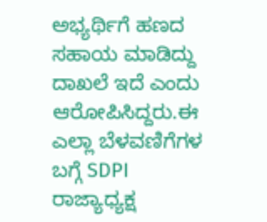ಅಭ್ಯರ್ಥಿಗೆ ಹಣದ ಸಹಾಯ ಮಾಡಿದ್ದು ದಾಖಲೆ ಇದೆ ಎಂದು ಆರೋಪಿಸಿದ್ದರು.ಈ ಎಲ್ಲಾ ಬೆಳವಣಿಗೆಗಳ ಬಗ್ಗೆ SDPI ರಾಜ್ಯಾಧ್ಯಕ್ಷ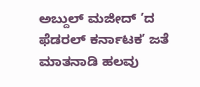ಅಬ್ದುಲ್ ಮಜೀದ್ ʼದ ಫೆಡರಲ್ ಕರ್ನಾಟಕʼ ಜತೆ ಮಾತನಾಡಿ ಹಲವು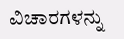ವಿಚಾರಗಳನ್ನು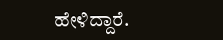ಹೇಳಿದ್ದಾರೆ.